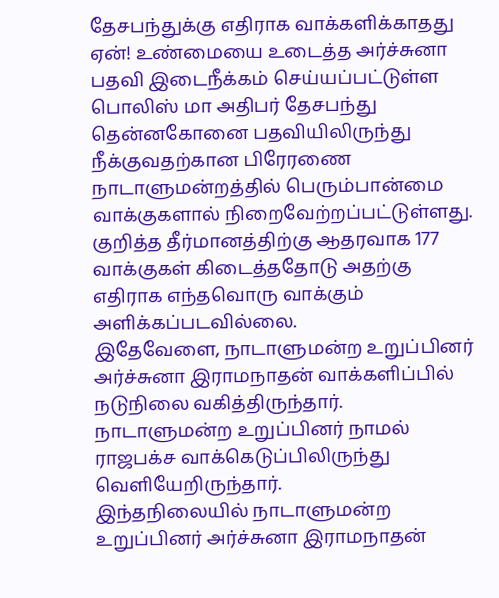தேசபந்துக்கு எதிராக வாக்களிக்காதது ஏன்! உண்மையை உடைத்த அர்ச்சுனா
பதவி இடைநீக்கம் செய்யப்பட்டுள்ள பொலிஸ் மா அதிபர் தேசபந்து தென்னகோனை பதவியிலிருந்து நீக்குவதற்கான பிரேரணை நாடாளுமன்றத்தில் பெரும்பான்மை வாக்குகளால் நிறைவேற்றப்பட்டுள்ளது.
குறித்த தீர்மானத்திற்கு ஆதரவாக 177 வாக்குகள் கிடைத்ததோடு அதற்கு எதிராக எந்தவொரு வாக்கும் அளிக்கப்படவில்லை.
இதேவேளை, நாடாளுமன்ற உறுப்பினர் அர்ச்சுனா இராமநாதன் வாக்களிப்பில் நடுநிலை வகித்திருந்தார்.
நாடாளுமன்ற உறுப்பினர் நாமல் ராஜபக்ச வாக்கெடுப்பிலிருந்து வெளியேறிருந்தார்.
இந்தநிலையில் நாடாளுமன்ற உறுப்பினர் அர்ச்சுனா இராமநாதன்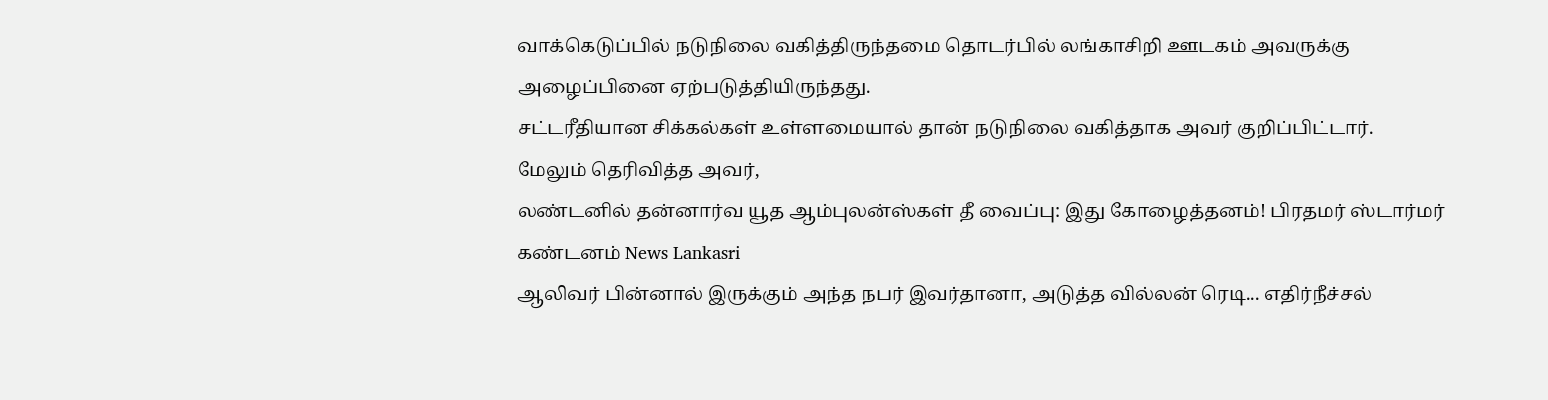வாக்கெடுப்பில் நடுநிலை வகித்திருந்தமை தொடர்பில் லங்காசிறி ஊடகம் அவருக்கு அழைப்பினை ஏற்படுத்தியிருந்தது.
சட்டரீதியான சிக்கல்கள் உள்ளமையால் தான் நடுநிலை வகித்தாக அவர் குறிப்பிட்டார்.
மேலும் தெரிவித்த அவர்,
லண்டனில் தன்னார்வ யூத ஆம்புலன்ஸ்கள் தீ வைப்பு: இது கோழைத்தனம்! பிரதமர் ஸ்டார்மர் கண்டனம் News Lankasri
ஆலிவர் பின்னால் இருக்கும் அந்த நபர் இவர்தானா, அடுத்த வில்லன் ரெடி... எதிர்நீச்சல்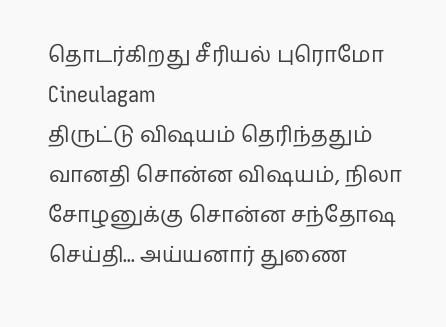தொடர்கிறது சீரியல் புரொமோ Cineulagam
திருட்டு விஷயம் தெரிந்ததும் வானதி சொன்ன விஷயம், நிலா சோழனுக்கு சொன்ன சந்தோஷ செய்தி... அய்யனார் துணை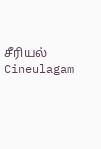சீரியல் Cineulagam